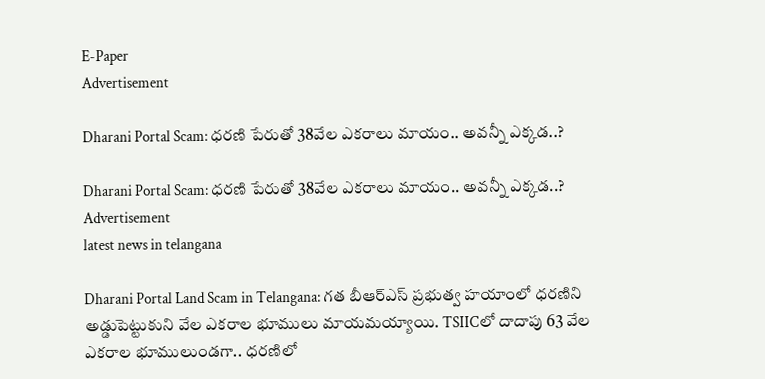E-Paper
Advertisement

Dharani Portal Scam: ధరణి పేరుతో 38వేల ఎకరాలు మాయం.. అవన్నీ ఎక్కడ..?

Dharani Portal Scam: ధరణి పేరుతో 38వేల ఎకరాలు మాయం.. అవన్నీ ఎక్కడ..?
Advertisement
latest news in telangana

Dharani Portal Land Scam in Telangana: గత బీఆర్‌ఎస్‌ ప్రభుత్వ హయాంలో ధరణిని అడ్డుపెట్టుకుని వేల ఎకరాల భూములు మాయమయ్యాయి. TSIICలో దాదాపు 63 వేల ఎకరాల భూములుండగా.. ధరణిలో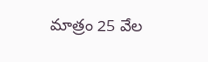మాత్రం 25 వేల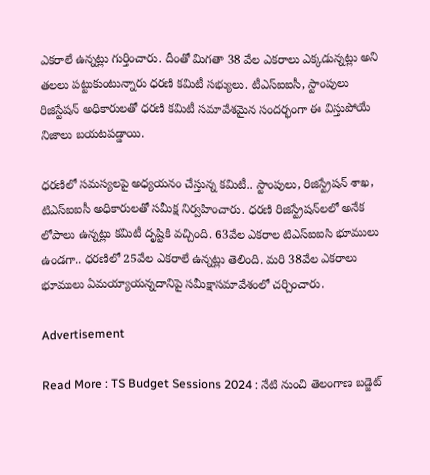ఎకరాలే ఉన్నట్లు గుర్తించారు. దీంతో మిగతా 38 వేల ఎకరాలు ఎక్కడున్నట్లు అని తలలు పట్టుకుంటున్నారు ధరణి కమిటీ సభ్యులు. టీఎస్‌ఐఐసీ, స్టాంపులు రిజిస్టేషన్‌ అధికారులతో ధరణి కమిటీ సమావేశమైన సందర్భంగా ఈ విస్తుపోయే నిజాలు బయటపడ్డాయి.

ధరణిలో సమస్యలపై అధ్యయనం చేస్తున్న కమిటీ.. స్టాంపులు, రిజిస్ట్రేషన్‌ శాఖ, టిఎస్‌ఐఐసీ అధికారులతో సమీక్ష నిర్వహించారు. ధరణి రిజిస్ట్రేషన్‌లలో అనేక లోపాలు ఉన్నట్లు కమిటీ దృష్టికి వచ్చింది. 63వేల ఎకరాల టిఎస్‌ఐఐసి భూములు ఉండగా.. ధరణిలో 25వేల ఎకరాలే ఉన్నట్లు తెలింది. మరి 38వేల ఎకరాలు భూములు ఏమయ్యాయన్నదానిపై సమీక్షాసమావేశంలో చర్చించారు.

Advertisement

Read More : TS Budget Sessions 2024 : నేటి నుంచి తెలంగాణ బడ్జెట్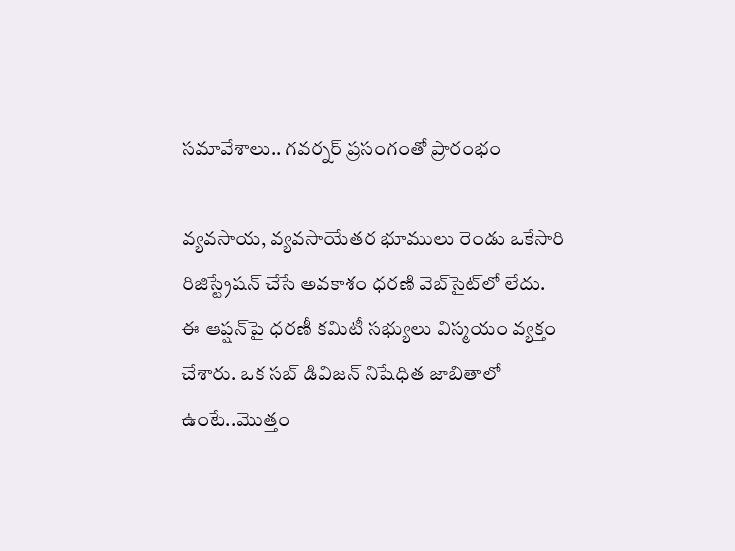సమావేశాలు.. గవర్నర్ ప్రసంగంతో ప్రారంభం

వ్యవసాయ, వ్యవసాయేతర భూములు రెండు ఒకేసారి రిజిస్ట్రేషన్‌ చేసే అవకాశం ధరణి వెబ్‌సైట్‌లో లేదు. ఈ ఆప్షన్‌పై ధరణీ కమిటీ సభ్యులు విస్మయం వ్యక్తం చేశారు. ఒక సబ్‌ డివిజన్‌ నిషేధిత జాబితాలో ఉంటే..మొత్తం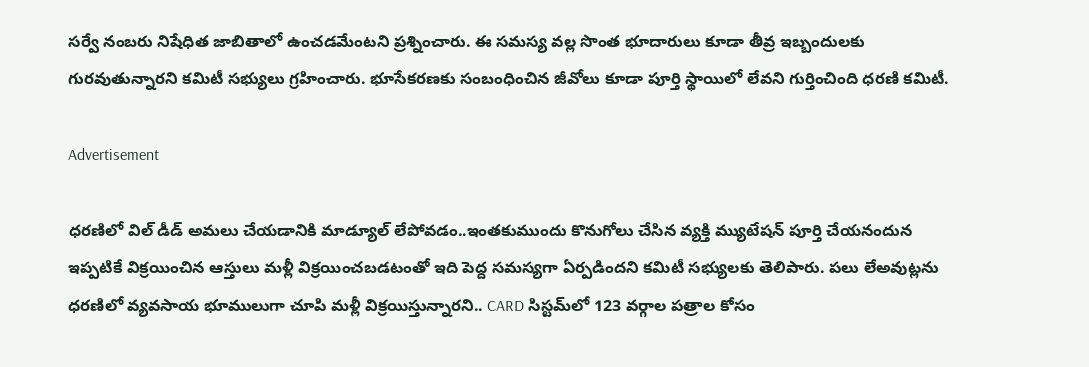సర్వే నంబరు నిషేధిత జాబితాలో ఉంచడమేంటని ప్రశ్నించారు. ఈ సమస్య వల్ల సొంత భూదారులు కూడా తీవ్ర ఇబ్బందులకు గురవుతున్నారని కమిటీ సభ్యులు గ్రహించారు. భూసేకరణకు సంబంధించిన జీవోలు కూడా పూర్తి స్థాయిలో లేవని గుర్తించింది ధరణి కమిటీ.

Advertisement

ధరణిలో విల్ డీడ్ అమలు చేయడానికి మాడ్యూల్ లేపోవడం..ఇంతకుముందు కొనుగోలు చేసిన వ్యక్తి మ్యుటేషన్ పూర్తి చేయనందున ఇప్పటికే విక్రయించిన ఆస్తులు మళ్లీ విక్రయించబడటంతో ఇది పెద్ద సమస్యగా ఏర్పడిందని కమిటీ సభ్యులకు తెలిపారు. పలు లేఅవుట్లను ధరణిలో వ్యవసాయ భూములుగా చూపి మళ్లీ విక్రయిస్తున్నారని.. CARD సిస్టమ్‌లో 123 వర్గాల పత్రాల కోసం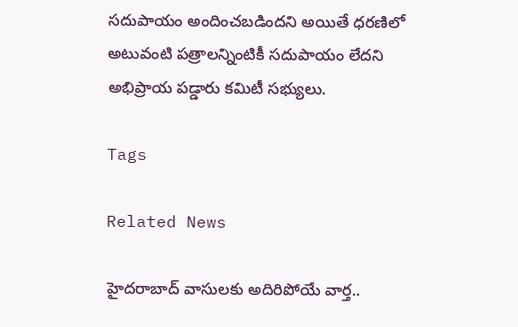సదుపాయం అందించబడిందని అయితే ధరణిలో అటువంటి పత్రాలన్నింటికీ సదుపాయం లేదని అభిప్రాయ పడ్డారు కమిటీ సభ్యులు.

Tags

Related News

హైదరాబాద్‌ వాసులకు అదిరిపోయే వార్త..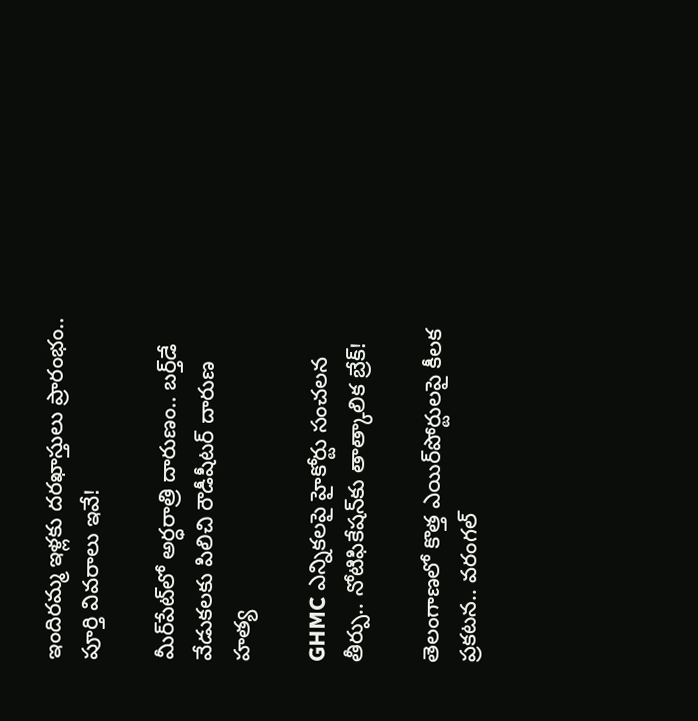ఇందిరమ్మ ఇళ్లకు దరఖాస్తులు ప్రారంభం.. పూర్తి వివరాలు ఇవే!

మీర్‌పేట్‌లో అర్ధరాత్రి దారుణం.. బర్త్‌డే వేడుకలకు పిలిచి రౌడీషీటర్ దారుణ హత్య

GHMC ఎన్నికలపై హైకోర్టు సంచలన తీర్పు.. నోటిఫికేషన్‌కు తాత్కాలిక బ్రేక్!

తెలంగాణలో కొత్త ఎయిర్‌పోర్టులపై కీలక ప్రకటన.. వరంగల్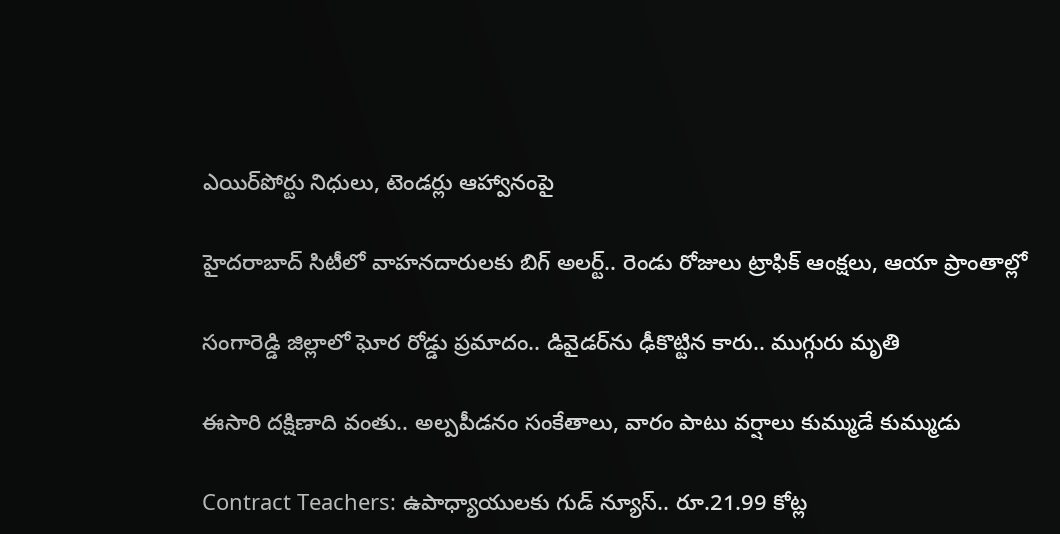ఎయిర్‌పోర్టు నిధులు, టెండర్లు ఆహ్వానంపై

హైదరాబాద్ సిటీలో వాహనదారులకు బిగ్ అలర్ట్.. రెండు రోజులు ట్రాఫిక్ ఆంక్షలు, ఆయా ప్రాంతాల్లో

సంగారెడ్డి జిల్లాలో ఘోర రోడ్డు ప్రమాదం.. డివైడర్‌ను ఢీకొట్టిన కారు.. ముగ్గురు మృతి

ఈసారి దక్షిణాది వంతు.. అల్పపీడనం సంకేతాలు, వారం పాటు వర్షాలు కుమ్ముడే కుమ్ముడు

Contract Teachers: ఉపాధ్యాయులకు గుడ్ న్యూస్.. రూ.21.99 కోట్ల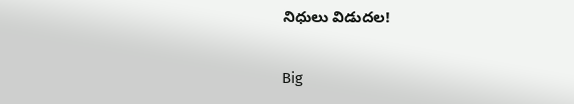నిధులు విడుదల!

Big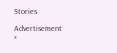Stories

Advertisement
×